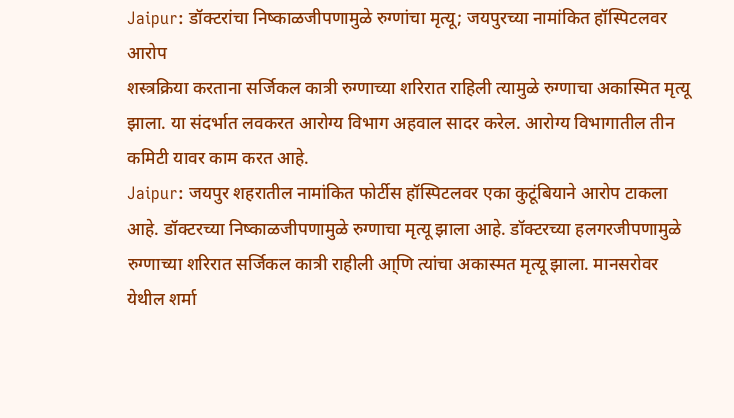Jaipur: डॉक्टरांचा निष्काळजीपणामुळे रुग्णांचा मृत्यू; जयपुरच्या नामांकित हॉस्पिटलवर आरोप
शस्त्रक्रिया करताना सर्जिकल कात्री रुग्णाच्या शरिरात राहिली त्यामुळे रुग्णाचा अकास्मित मृत्यू झाला. या संदर्भात लवकरत आरोग्य विभाग अहवाल सादर करेल. आरोग्य विभागातील तीन कमिटी यावर काम करत आहे.
Jaipur: जयपुर शहरातील नामांकित फोर्टीस हॉस्पिटलवर एका कुटूंबियाने आरोप टाकला आहे. डॉक्टरच्या निष्काळजीपणामुळे रुग्णाचा मृत्यू झाला आहे. डॉक्टरच्या हलगरजीपणामुळे रुग्णाच्या शरिरात सर्जिकल कात्री राहीली आ्णि त्यांचा अकास्मत मृत्यू झाला. मानसरोवर येथील शर्मा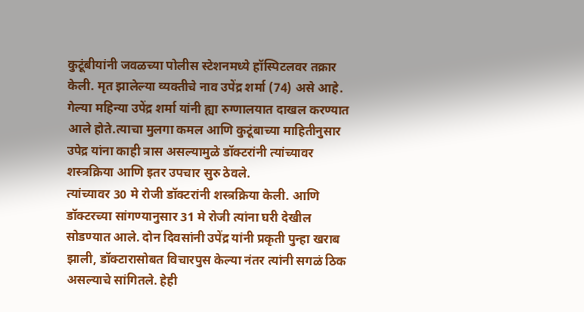कुटूंबीयांनी जवळच्या पोलीस स्टेशनमध्ये हॉस्पिटलवर तक्रार केली. मृत झालेल्या व्यक्तीचे नाव उपेंद्र शर्मा (74) असे आहे. गेल्या महिन्या उपेंद्र शर्मा यांनी ह्या रुग्णालयात दाखल करण्यात आले होते.त्याचा मुलगा कमल आणि कुटूंबाच्या माहितीनुसार उपेद्र यांना काही त्रास असल्यामुळे डॉक्टरांनी त्यांच्यावर शस्त्रक्रिया आणि इतर उपचार सुरु ठेवले.
त्यांच्यावर 30 मे रोजी डॉक्टरांनी शस्त्रक्रिया केली. आणि डॉक्टरच्या सांगण्यानुसार 31 मे रोजी त्यांना घरी देखील सोडण्यात आले. दोन दिवसांनी उपेंद्र यांनी प्रकृती पुन्हा खराब झाली, डॉक्टारासोबत विचारपुस केल्या नंतर त्यांनी सगळं ठिक असल्याचे सांगितले. हेही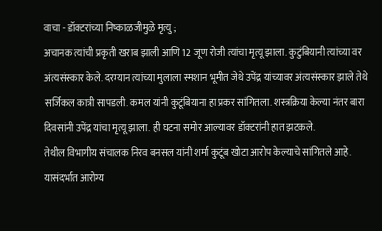वाचा - डॉक्टरांच्या निष्काळजीमुळे मृत्यु ;
अचानक त्यांची प्रकृती खराब झाली आणि 12 जूण रोजी त्यांचा मृत्यू झाला. कुटुंबियानी त्यांच्या वर अंत्यसंस्कार केले. दरम्यान त्यांच्या मुलाला स्मशान भूमीत जेथे उपेंद्र यांच्यावर अंत्यसंस्कार झाले तेथे सर्जिकल कात्री सापडली. कमल यांनी कुटूंबियाना हा प्रकर सांगितला. शस्त्रक्रिया केल्या नंतर बारा दिवसांनी उपेंद्र यांचा मृत्यू झाला. ही घटना समोर आल्यावर डॉक्टरांनी हात झटकले.
तेथील विभागीय संचालक निरव बनसल यांनी शर्मा कुटूंब खोटा आरोप केल्याचे सांगितले आहे. यासंदर्भात आरोग्य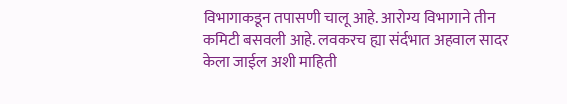विभागाकडून तपासणी चालू आहे. आरोग्य विभागाने तीन कमिटी बसवली आहे. लवकरच ह्या संर्दभात अहवाल सादर केला जाईल अशी माहिती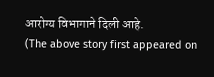आरोग्य विभागाने दिली आहे.
(The above story first appeared on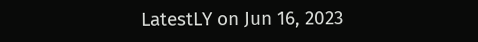LatestLY on Jun 16, 2023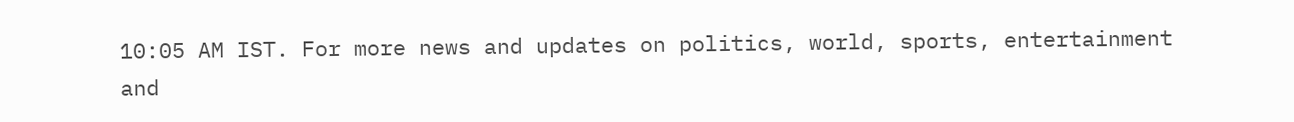10:05 AM IST. For more news and updates on politics, world, sports, entertainment and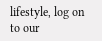lifestyle, log on to our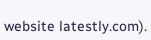website latestly.com).